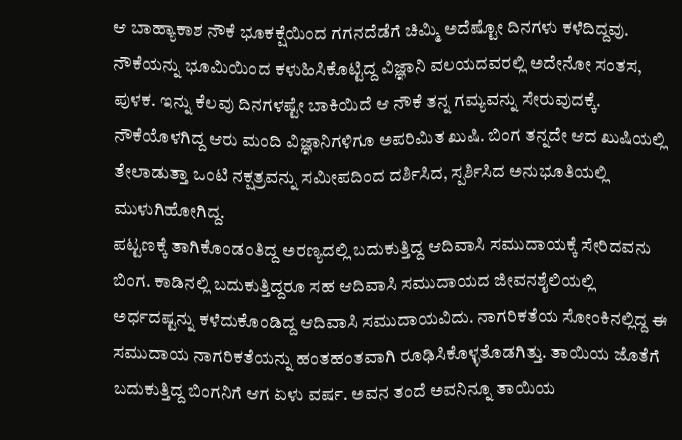ಆ ಬಾಹ್ಯಾಕಾಶ ನೌಕೆ ಭೂಕಕ್ಷೆಯಿಂದ ಗಗನದೆಡೆಗೆ ಚಿಮ್ಮಿ ಅದೆಷ್ಟೋ ದಿನಗಳು ಕಳೆದಿದ್ದವು. ನೌಕೆಯನ್ನು ಭೂಮಿಯಿಂದ ಕಳುಹಿಸಿಕೊಟ್ಟಿದ್ದ ವಿಜ್ಞಾನಿ ವಲಯದವರಲ್ಲಿ ಅದೇನೋ ಸಂತಸ, ಪುಳಕ. ಇನ್ನು ಕೆಲವು ದಿನಗಳಷ್ಟೇ ಬಾಕಿಯಿದೆ ಆ ನೌಕೆ ತನ್ನ ಗಮ್ಯವನ್ನು ಸೇರುವುದಕ್ಕೆ. ನೌಕೆಯೊಳಗಿದ್ದ ಆರು ಮಂದಿ ವಿಜ್ಞಾನಿಗಳಿಗೂ ಅಪರಿಮಿತ ಖುಷಿ. ಬಿಂಗ ತನ್ನದೇ ಆದ ಖುಷಿಯಲ್ಲಿ ತೇಲಾಡುತ್ತಾ ಒಂಟಿ ನಕ್ಷತ್ರವನ್ನು ಸಮೀಪದಿಂದ ದರ್ಶಿಸಿದ, ಸ್ಪರ್ಶಿಸಿದ ಅನುಭೂತಿಯಲ್ಲಿ ಮುಳುಗಿಹೋಗಿದ್ದ.
ಪಟ್ಟಣಕ್ಕೆ ತಾಗಿಕೊಂಡಂತಿದ್ದ ಅರಣ್ಯದಲ್ಲಿ ಬದುಕುತ್ತಿದ್ದ ಆದಿವಾಸಿ ಸಮುದಾಯಕ್ಕೆ ಸೇರಿದವನು ಬಿಂಗ. ಕಾಡಿನಲ್ಲಿ ಬದುಕುತ್ತಿದ್ದರೂ ಸಹ ಆದಿವಾಸಿ ಸಮುದಾಯದ ಜೀವನಶೈಲಿಯಲ್ಲಿ ಅರ್ಧದಷ್ಟನ್ನು ಕಳೆದುಕೊಂಡಿದ್ದ ಆದಿವಾಸಿ ಸಮುದಾಯವಿದು. ನಾಗರಿಕತೆಯ ಸೋಂಕಿನಲ್ಲಿದ್ದ ಈ ಸಮುದಾಯ ನಾಗರಿಕತೆಯನ್ನು ಹಂತಹಂತವಾಗಿ ರೂಢಿಸಿಕೊಳ್ಳತೊಡಗಿತ್ತು. ತಾಯಿಯ ಜೊತೆಗೆ ಬದುಕುತ್ತಿದ್ದ ಬಿಂಗನಿಗೆ ಆಗ ಏಳು ವರ್ಷ. ಅವನ ತಂದೆ ಅವನಿನ್ನೂ ತಾಯಿಯ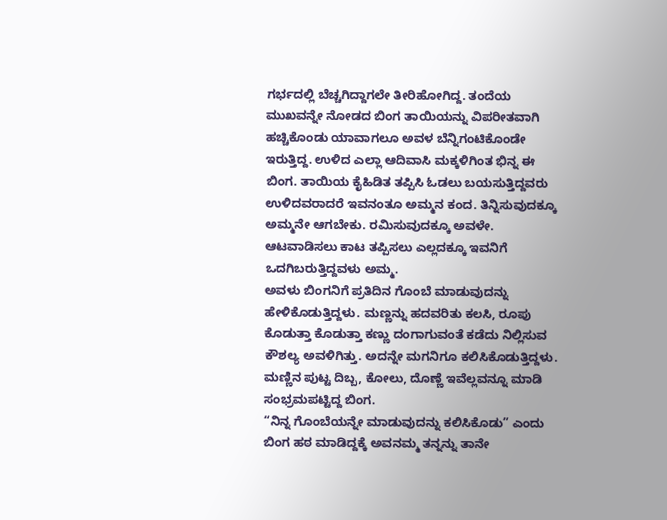ಗರ್ಭದಲ್ಲಿ ಬೆಚ್ಚಗಿದ್ದಾಗಲೇ ತೀರಿಹೋಗಿದ್ದ. ತಂದೆಯ ಮುಖವನ್ನೇ ನೋಡದ ಬಿಂಗ ತಾಯಿಯನ್ನು ವಿಪರೀತವಾಗಿ ಹಚ್ಚಿಕೊಂಡು ಯಾವಾಗಲೂ ಅವಳ ಬೆನ್ನಿಗಂಟಿಕೊಂಡೇ ಇರುತ್ತಿದ್ದ. ಉಳಿದ ಎಲ್ಲಾ ಆದಿವಾಸಿ ಮಕ್ಕಳಿಗಿಂತ ಭಿನ್ನ ಈ ಬಿಂಗ. ತಾಯಿಯ ಕೈಹಿಡಿತ ತಪ್ಪಿಸಿ ಓಡಲು ಬಯಸುತ್ತಿದ್ದವರು ಉಳಿದವರಾದರೆ ಇವನಂತೂ ಅಮ್ಮನ ಕಂದ. ತಿನ್ನಿಸುವುದಕ್ಕೂ ಅಮ್ಮನೇ ಆಗಬೇಕು. ರಮಿಸುವುದಕ್ಕೂ ಅವಳೇ. ಆಟವಾಡಿಸಲು ಕಾಟ ತಪ್ಪಿಸಲು ಎಲ್ಲದಕ್ಕೂ ಇವನಿಗೆ ಒದಗಿಬರುತ್ತಿದ್ದವಳು ಅಮ್ಮ.
ಅವಳು ಬಿಂಗನಿಗೆ ಪ್ರತಿದಿನ ಗೊಂಬೆ ಮಾಡುವುದನ್ನು ಹೇಳಿಕೊಡುತ್ತಿದ್ದಳು. ಮಣ್ಣನ್ನು ಹದವರಿತು ಕಲಸಿ, ರೂಪು ಕೊಡುತ್ತಾ ಕೊಡುತ್ತಾ ಕಣ್ಣು ದಂಗಾಗುವಂತೆ ಕಡೆದು ನಿಲ್ಲಿಸುವ ಕೌಶಲ್ಯ ಅವಳಿಗಿತ್ತು. ಅದನ್ನೇ ಮಗನಿಗೂ ಕಲಿಸಿಕೊಡುತ್ತಿದ್ದಳು. ಮಣ್ಣಿನ ಪುಟ್ಟ ದಿಬ್ಬ, ಕೋಲು, ದೊಣ್ಣೆ ಇವೆಲ್ಲವನ್ನೂ ಮಾಡಿ ಸಂಭ್ರಮಪಟ್ಟಿದ್ದ ಬಿಂಗ.
“ನಿನ್ನ ಗೊಂಬೆಯನ್ನೇ ಮಾಡುವುದನ್ನು ಕಲಿಸಿಕೊಡು” ಎಂದು ಬಿಂಗ ಹಠ ಮಾಡಿದ್ದಕ್ಕೆ ಅವನಮ್ಮ ತನ್ನನ್ನು ತಾನೇ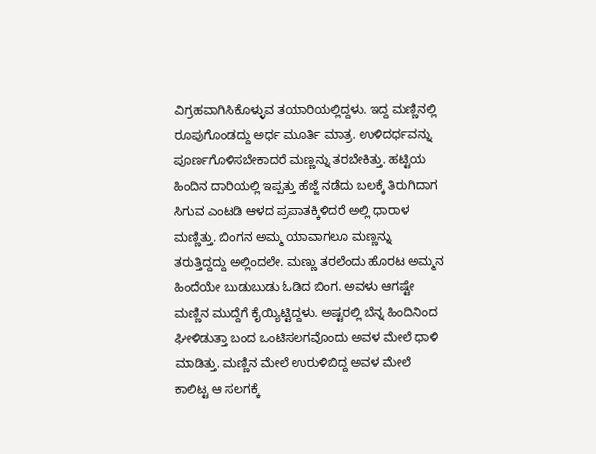ವಿಗ್ರಹವಾಗಿಸಿಕೊಳ್ಳುವ ತಯಾರಿಯಲ್ಲಿದ್ದಳು. ಇದ್ದ ಮಣ್ಣಿನಲ್ಲಿ ರೂಪುಗೊಂಡದ್ದು ಅರ್ಧ ಮೂರ್ತಿ ಮಾತ್ರ. ಉಳಿದರ್ಧವನ್ನು ಪೂರ್ಣಗೊಳಿಸಬೇಕಾದರೆ ಮಣ್ಣನ್ನು ತರಬೇಕಿತ್ತು. ಹಟ್ಟಿಯ ಹಿಂದಿನ ದಾರಿಯಲ್ಲಿ ಇಪ್ಪತ್ತು ಹೆಜ್ಜೆ ನಡೆದು ಬಲಕ್ಕೆ ತಿರುಗಿದಾಗ ಸಿಗುವ ಎಂಟಡಿ ಆಳದ ಪ್ರಪಾತಕ್ಕಿಳಿದರೆ ಅಲ್ಲಿ ಧಾರಾಳ ಮಣ್ಣಿತ್ತು. ಬಿಂಗನ ಅಮ್ಮ ಯಾವಾಗಲೂ ಮಣ್ಣನ್ನು ತರುತ್ತಿದ್ದದ್ದು ಅಲ್ಲಿಂದಲೇ. ಮಣ್ಣು ತರಲೆಂದು ಹೊರಟ ಅಮ್ಮನ ಹಿಂದೆಯೇ ಬುಡುಬುಡು ಓಡಿದ ಬಿಂಗ. ಅವಳು ಆಗಷ್ಟೇ ಮಣ್ಣಿನ ಮುದ್ದೆಗೆ ಕೈಯ್ಯಿಟ್ಟಿದ್ದಳು. ಅಷ್ಟರಲ್ಲಿ ಬೆನ್ನ ಹಿಂದಿನಿಂದ ಘೀಳಿಡುತ್ತಾ ಬಂದ ಒಂಟಿಸಲಗವೊಂದು ಅವಳ ಮೇಲೆ ಧಾಳಿ ಮಾಡಿತ್ತು. ಮಣ್ಣಿನ ಮೇಲೆ ಉರುಳಿಬಿದ್ದ ಅವಳ ಮೇಲೆ ಕಾಲಿಟ್ಟ ಆ ಸಲಗಕ್ಕೆ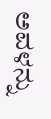ಅವಳನ್ನು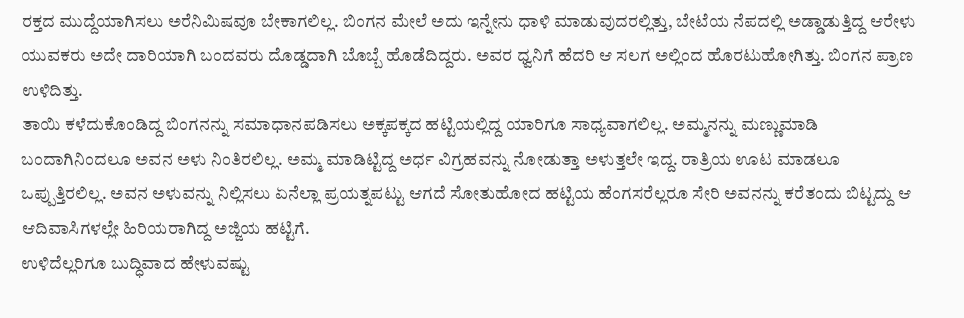ರಕ್ತದ ಮುದ್ದೆಯಾಗಿಸಲು ಅರೆನಿಮಿಷವೂ ಬೇಕಾಗಲಿಲ್ಲ. ಬಿಂಗನ ಮೇಲೆ ಅದು ಇನ್ನೇನು ಧಾಳಿ ಮಾಡುವುದರಲ್ಲಿತ್ತು, ಬೇಟೆಯ ನೆಪದಲ್ಲಿ ಅಡ್ಡಾಡುತ್ತಿದ್ದ ಆರೇಳು ಯುವಕರು ಅದೇ ದಾರಿಯಾಗಿ ಬಂದವರು ದೊಡ್ಡದಾಗಿ ಬೊಬ್ಬೆ ಹೊಡೆದಿದ್ದರು. ಅವರ ಧ್ವನಿಗೆ ಹೆದರಿ ಆ ಸಲಗ ಅಲ್ಲಿಂದ ಹೊರಟುಹೋಗಿತ್ತು. ಬಿಂಗನ ಪ್ರಾಣ ಉಳಿದಿತ್ತು.
ತಾಯಿ ಕಳೆದುಕೊಂಡಿದ್ದ ಬಿಂಗನನ್ನು ಸಮಾಧಾನಪಡಿಸಲು ಅಕ್ಕಪಕ್ಕದ ಹಟ್ಟಿಯಲ್ಲಿದ್ದ ಯಾರಿಗೂ ಸಾಧ್ಯವಾಗಲಿಲ್ಲ. ಅಮ್ಮನನ್ನು ಮಣ್ಣುಮಾಡಿ ಬಂದಾಗಿನಿಂದಲೂ ಅವನ ಅಳು ನಿಂತಿರಲಿಲ್ಲ. ಅಮ್ಮ ಮಾಡಿಟ್ಟಿದ್ದ ಅರ್ಧ ವಿಗ್ರಹವನ್ನು ನೋಡುತ್ತಾ ಅಳುತ್ತಲೇ ಇದ್ದ. ರಾತ್ರಿಯ ಊಟ ಮಾಡಲೂ ಒಪ್ಪುತ್ತಿರಲಿಲ್ಲ. ಅವನ ಅಳುವನ್ನು ನಿಲ್ಲಿಸಲು ಏನೆಲ್ಲಾ ಪ್ರಯತ್ನಪಟ್ಟು ಆಗದೆ ಸೋತುಹೋದ ಹಟ್ಟಿಯ ಹೆಂಗಸರೆಲ್ಲರೂ ಸೇರಿ ಅವನನ್ನು ಕರೆತಂದು ಬಿಟ್ಟದ್ದು ಆ ಆದಿವಾಸಿಗಳಲ್ಲೇ ಹಿರಿಯರಾಗಿದ್ದ ಅಜ್ಜಿಯ ಹಟ್ಟಿಗೆ.
ಉಳಿದೆಲ್ಲರಿಗೂ ಬುದ್ಧಿವಾದ ಹೇಳುವಷ್ಟು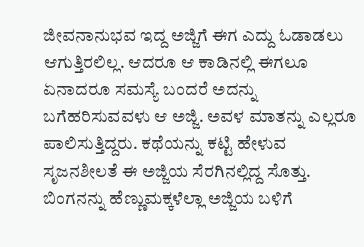ಜೀವನಾನುಭವ ಇದ್ದ ಅಜ್ಜಿಗೆ ಈಗ ಎದ್ದು ಓಡಾಡಲು ಆಗುತ್ತಿರಲಿಲ್ಲ. ಆದರೂ ಆ ಕಾಡಿನಲ್ಲಿ ಈಗಲೂ ಏನಾದರೂ ಸಮಸ್ಯೆ ಬಂದರೆ ಅದನ್ನು ಬಗೆಹರಿಸುವವಳು ಆ ಅಜ್ಜಿ. ಅವಳ ಮಾತನ್ನು ಎಲ್ಲರೂ ಪಾಲಿಸುತ್ತಿದ್ದರು. ಕಥೆಯನ್ನು ಕಟ್ಟಿ ಹೇಳುವ ಸೃಜನಶೀಲತೆ ಈ ಅಜ್ಜಿಯ ಸೆರಗಿನಲ್ಲಿದ್ದ ಸೊತ್ತು. ಬಿಂಗನನ್ನು ಹೆಣ್ಣುಮಕ್ಕಳೆಲ್ಲಾ ಅಜ್ಜಿಯ ಬಳಿಗೆ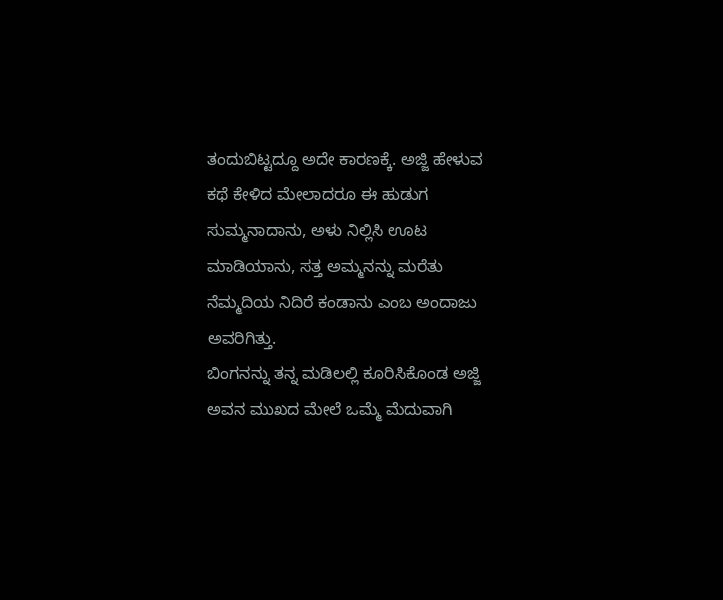ತಂದುಬಿಟ್ಟದ್ದೂ ಅದೇ ಕಾರಣಕ್ಕೆ. ಅಜ್ಜಿ ಹೇಳುವ ಕಥೆ ಕೇಳಿದ ಮೇಲಾದರೂ ಈ ಹುಡುಗ ಸುಮ್ಮನಾದಾನು, ಅಳು ನಿಲ್ಲಿಸಿ ಊಟ ಮಾಡಿಯಾನು, ಸತ್ತ ಅಮ್ಮನನ್ನು ಮರೆತು ನೆಮ್ಮದಿಯ ನಿದಿರೆ ಕಂಡಾನು ಎಂಬ ಅಂದಾಜು ಅವರಿಗಿತ್ತು.
ಬಿಂಗನನ್ನು ತನ್ನ ಮಡಿಲಲ್ಲಿ ಕೂರಿಸಿಕೊಂಡ ಅಜ್ಜಿ ಅವನ ಮುಖದ ಮೇಲೆ ಒಮ್ಮೆ ಮೆದುವಾಗಿ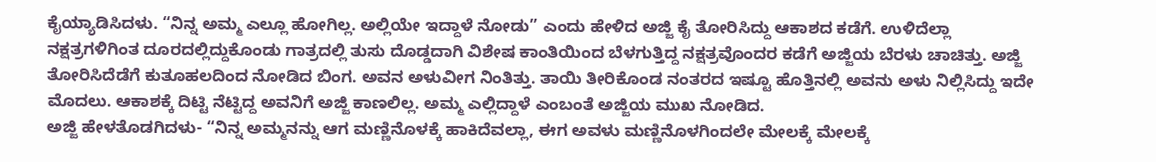ಕೈಯ್ಯಾಡಿಸಿದಳು. “ನಿನ್ನ ಅಮ್ಮ ಎಲ್ಲೂ ಹೋಗಿಲ್ಲ. ಅಲ್ಲಿಯೇ ಇದ್ದಾಳೆ ನೋಡು” ಎಂದು ಹೇಳಿದ ಅಜ್ಜಿ ಕೈ ತೋರಿಸಿದ್ದು ಆಕಾಶದ ಕಡೆಗೆ. ಉಳಿದೆಲ್ಲಾ ನಕ್ಷತ್ರಗಳಿಗಿಂತ ದೂರದಲ್ಲಿದ್ದುಕೊಂಡು ಗಾತ್ರದಲ್ಲಿ ತುಸು ದೊಡ್ಡದಾಗಿ ವಿಶೇಷ ಕಾಂತಿಯಿಂದ ಬೆಳಗುತ್ತಿದ್ದ ನಕ್ಷತ್ರವೊಂದರ ಕಡೆಗೆ ಅಜ್ಜಿಯ ಬೆರಳು ಚಾಚಿತ್ತು. ಅಜ್ಜಿ ತೋರಿಸಿದೆಡೆಗೆ ಕುತೂಹಲದಿಂದ ನೋಡಿದ ಬಿಂಗ. ಅವನ ಅಳುವೀಗ ನಿಂತಿತ್ತು. ತಾಯಿ ತೀರಿಕೊಂಡ ನಂತರದ ಇಷ್ಟೂ ಹೊತ್ತಿನಲ್ಲಿ ಅವನು ಅಳು ನಿಲ್ಲಿಸಿದ್ದು ಇದೇ ಮೊದಲು. ಆಕಾಶಕ್ಕೆ ದಿಟ್ಟಿ ನೆಟ್ಟಿದ್ದ ಅವನಿಗೆ ಅಜ್ಜಿ ಕಾಣಲಿಲ್ಲ. ಅಮ್ಮ ಎಲ್ಲಿದ್ದಾಳೆ ಎಂಬಂತೆ ಅಜ್ಜಿಯ ಮುಖ ನೋಡಿದ.
ಅಜ್ಜಿ ಹೇಳತೊಡಗಿದಳು- “ನಿನ್ನ ಅಮ್ಮನನ್ನು ಆಗ ಮಣ್ಣಿನೊಳಕ್ಕೆ ಹಾಕಿದೆವಲ್ಲಾ, ಈಗ ಅವಳು ಮಣ್ಣಿನೊಳಗಿಂದಲೇ ಮೇಲಕ್ಕೆ ಮೇಲಕ್ಕೆ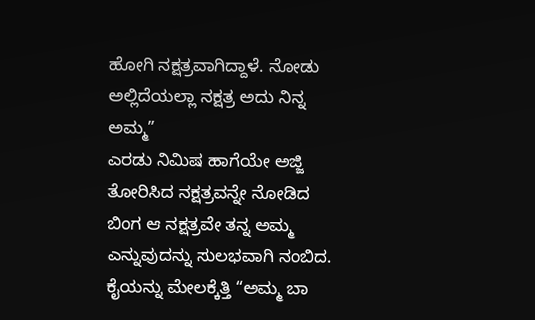ಹೋಗಿ ನಕ್ಷತ್ರವಾಗಿದ್ದಾಳೆ. ನೋಡು ಅಲ್ಲಿದೆಯಲ್ಲಾ ನಕ್ಷತ್ರ ಅದು ನಿನ್ನ ಅಮ್ಮ”
ಎರಡು ನಿಮಿಷ ಹಾಗೆಯೇ ಅಜ್ಜಿ ತೋರಿಸಿದ ನಕ್ಷತ್ರವನ್ನೇ ನೋಡಿದ ಬಿಂಗ ಆ ನಕ್ಷತ್ರವೇ ತನ್ನ ಅಮ್ಮ ಎನ್ನುವುದನ್ನು ಸುಲಭವಾಗಿ ನಂಬಿದ. ಕೈಯನ್ನು ಮೇಲಕ್ಕೆತ್ತಿ “ಅಮ್ಮ ಬಾ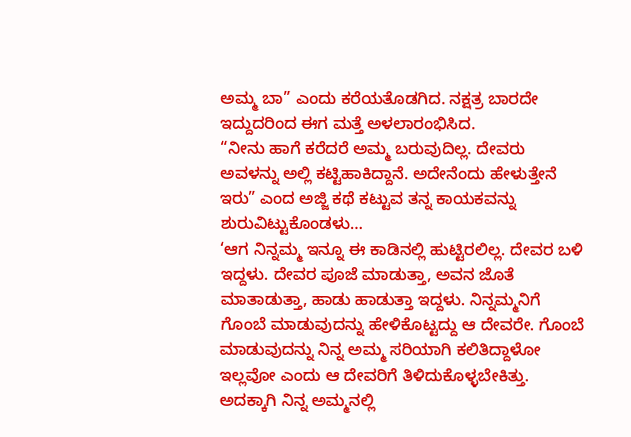ಅಮ್ಮ ಬಾ” ಎಂದು ಕರೆಯತೊಡಗಿದ. ನಕ್ಷತ್ರ ಬಾರದೇ ಇದ್ದುದರಿಂದ ಈಗ ಮತ್ತೆ ಅಳಲಾರಂಭಿಸಿದ.
“ನೀನು ಹಾಗೆ ಕರೆದರೆ ಅಮ್ಮ ಬರುವುದಿಲ್ಲ. ದೇವರು ಅವಳನ್ನು ಅಲ್ಲಿ ಕಟ್ಟಿಹಾಕಿದ್ದಾನೆ. ಅದೇನೆಂದು ಹೇಳುತ್ತೇನೆ ಇರು” ಎಂದ ಅಜ್ಜಿ ಕಥೆ ಕಟ್ಟುವ ತನ್ನ ಕಾಯಕವನ್ನು ಶುರುವಿಟ್ಟುಕೊಂಡಳು…
‘ಆಗ ನಿನ್ನಮ್ಮ ಇನ್ನೂ ಈ ಕಾಡಿನಲ್ಲಿ ಹುಟ್ಟಿರಲಿಲ್ಲ. ದೇವರ ಬಳಿ ಇದ್ದಳು. ದೇವರ ಪೂಜೆ ಮಾಡುತ್ತಾ, ಅವನ ಜೊತೆ ಮಾತಾಡುತ್ತಾ, ಹಾಡು ಹಾಡುತ್ತಾ ಇದ್ದಳು. ನಿನ್ನಮ್ಮನಿಗೆ ಗೊಂಬೆ ಮಾಡುವುದನ್ನು ಹೇಳಿಕೊಟ್ಟದ್ದು ಆ ದೇವರೇ. ಗೊಂಬೆ ಮಾಡುವುದನ್ನು ನಿನ್ನ ಅಮ್ಮ ಸರಿಯಾಗಿ ಕಲಿತಿದ್ದಾಳೋ ಇಲ್ಲವೋ ಎಂದು ಆ ದೇವರಿಗೆ ತಿಳಿದುಕೊಳ್ಳಬೇಕಿತ್ತು. ಅದಕ್ಕಾಗಿ ನಿನ್ನ ಅಮ್ಮನಲ್ಲಿ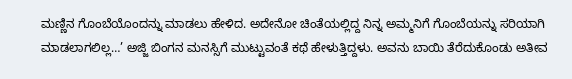ಮಣ್ಣಿನ ಗೊಂಬೆಯೊಂದನ್ನು ಮಾಡಲು ಹೇಳಿದ. ಅದೇನೋ ಚಿಂತೆಯಲ್ಲಿದ್ದ ನಿನ್ನ ಅಮ್ಮನಿಗೆ ಗೊಂಬೆಯನ್ನು ಸರಿಯಾಗಿ ಮಾಡಲಾಗಲಿಲ್ಲ…’ ಅಜ್ಜಿ ಬಿಂಗನ ಮನಸ್ಸಿಗೆ ಮುಟ್ಟುವಂತೆ ಕಥೆ ಹೇಳುತ್ತಿದ್ದಳು. ಅವನು ಬಾಯಿ ತೆರೆದುಕೊಂಡು ಅತೀವ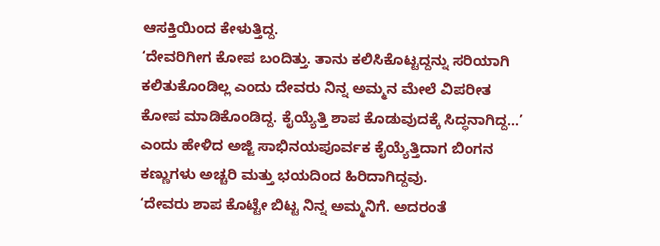ಆಸಕ್ತಿಯಿಂದ ಕೇಳುತ್ತಿದ್ದ.
‘ದೇವರಿಗೀಗ ಕೋಪ ಬಂದಿತ್ತು. ತಾನು ಕಲಿಸಿಕೊಟ್ಟದ್ದನ್ನು ಸರಿಯಾಗಿ ಕಲಿತುಕೊಂಡಿಲ್ಲ ಎಂದು ದೇವರು ನಿನ್ನ ಅಮ್ಮನ ಮೇಲೆ ವಿಪರೀತ ಕೋಪ ಮಾಡಿಕೊಂಡಿದ್ದ. ಕೈಯ್ಯೆತ್ತಿ ಶಾಪ ಕೊಡುವುದಕ್ಕೆ ಸಿದ್ಧನಾಗಿದ್ದ…’ ಎಂದು ಹೇಳಿದ ಅಜ್ಜಿ ಸಾಭಿನಯಪೂರ್ವಕ ಕೈಯ್ಯೆತ್ತಿದಾಗ ಬಿಂಗನ ಕಣ್ಣುಗಳು ಅಚ್ಚರಿ ಮತ್ತು ಭಯದಿಂದ ಹಿರಿದಾಗಿದ್ದವು.
‘ದೇವರು ಶಾಪ ಕೊಟ್ಟೇ ಬಿಟ್ಟ ನಿನ್ನ ಅಮ್ಮನಿಗೆ. ಅದರಂತೆ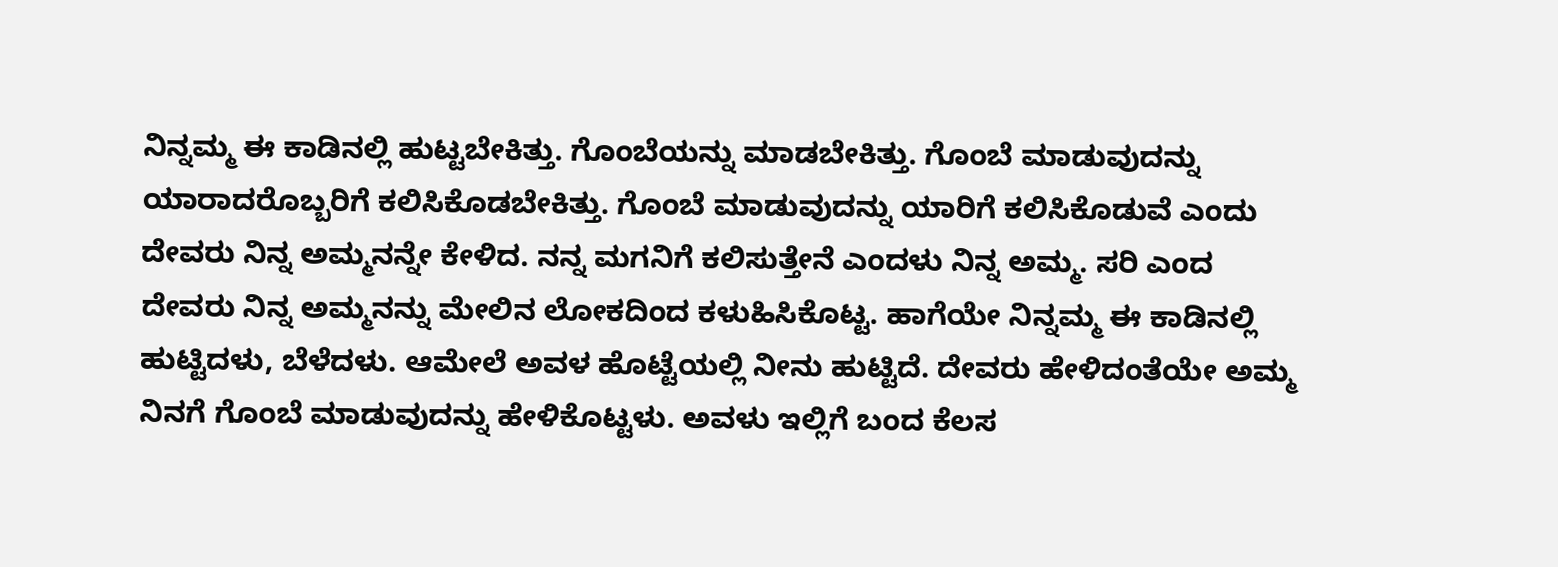ನಿನ್ನಮ್ಮ ಈ ಕಾಡಿನಲ್ಲಿ ಹುಟ್ಟಬೇಕಿತ್ತು. ಗೊಂಬೆಯನ್ನು ಮಾಡಬೇಕಿತ್ತು. ಗೊಂಬೆ ಮಾಡುವುದನ್ನು ಯಾರಾದರೊಬ್ಬರಿಗೆ ಕಲಿಸಿಕೊಡಬೇಕಿತ್ತು. ಗೊಂಬೆ ಮಾಡುವುದನ್ನು ಯಾರಿಗೆ ಕಲಿಸಿಕೊಡುವೆ ಎಂದು ದೇವರು ನಿನ್ನ ಅಮ್ಮನನ್ನೇ ಕೇಳಿದ. ನನ್ನ ಮಗನಿಗೆ ಕಲಿಸುತ್ತೇನೆ ಎಂದಳು ನಿನ್ನ ಅಮ್ಮ. ಸರಿ ಎಂದ ದೇವರು ನಿನ್ನ ಅಮ್ಮನನ್ನು ಮೇಲಿನ ಲೋಕದಿಂದ ಕಳುಹಿಸಿಕೊಟ್ಟ. ಹಾಗೆಯೇ ನಿನ್ನಮ್ಮ ಈ ಕಾಡಿನಲ್ಲಿ ಹುಟ್ಟಿದಳು, ಬೆಳೆದಳು. ಆಮೇಲೆ ಅವಳ ಹೊಟ್ಟೆಯಲ್ಲಿ ನೀನು ಹುಟ್ಟಿದೆ. ದೇವರು ಹೇಳಿದಂತೆಯೇ ಅಮ್ಮ ನಿನಗೆ ಗೊಂಬೆ ಮಾಡುವುದನ್ನು ಹೇಳಿಕೊಟ್ಟಳು. ಅವಳು ಇಲ್ಲಿಗೆ ಬಂದ ಕೆಲಸ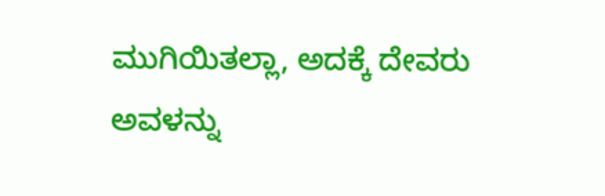ಮುಗಿಯಿತಲ್ಲಾ, ಅದಕ್ಕೆ ದೇವರು ಅವಳನ್ನು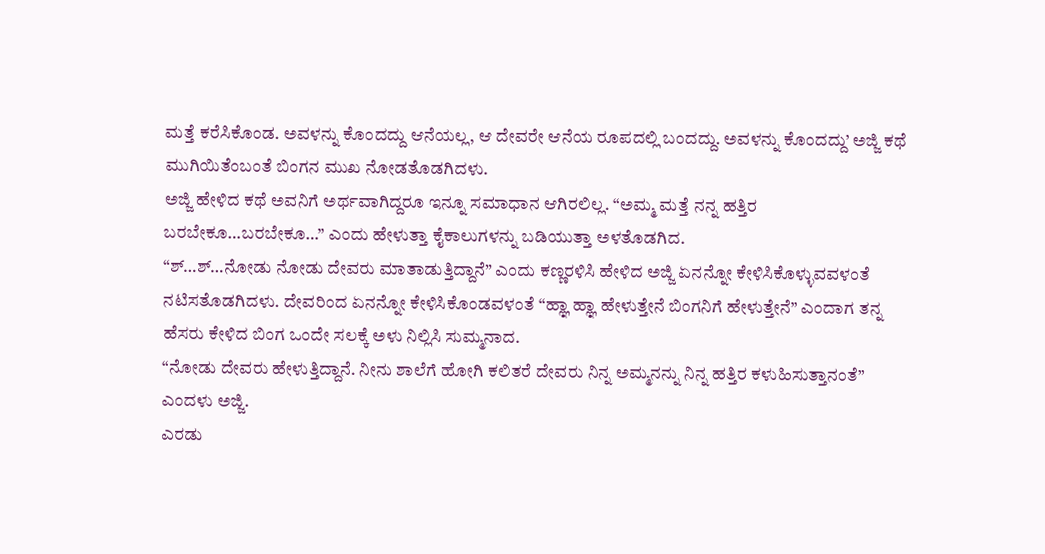ಮತ್ತೆ ಕರೆಸಿಕೊಂಡ. ಅವಳನ್ನು ಕೊಂದದ್ದು ಆನೆಯಲ್ಲ, ಆ ದೇವರೇ ಆನೆಯ ರೂಪದಲ್ಲಿ ಬಂದದ್ದು. ಅವಳನ್ನು ಕೊಂದದ್ದು’ ಅಜ್ಜಿ ಕಥೆ ಮುಗಿಯಿತೆಂಬಂತೆ ಬಿಂಗನ ಮುಖ ನೋಡತೊಡಗಿದಳು.
ಅಜ್ಜಿ ಹೇಳಿದ ಕಥೆ ಅವನಿಗೆ ಅರ್ಥವಾಗಿದ್ದರೂ ಇನ್ನೂ ಸಮಾಧಾನ ಆಗಿರಲಿಲ್ಲ. “ಅಮ್ಮ ಮತ್ತೆ ನನ್ನ ಹತ್ತಿರ ಬರಬೇಕೂ…ಬರಬೇಕೂ…” ಎಂದು ಹೇಳುತ್ತಾ ಕೈಕಾಲುಗಳನ್ನು ಬಡಿಯುತ್ತಾ ಅಳತೊಡಗಿದ.
“ಶ್…ಶ್…ನೋಡು ನೋಡು ದೇವರು ಮಾತಾಡುತ್ತಿದ್ದಾನೆ” ಎಂದು ಕಣ್ಣರಳಿಸಿ ಹೇಳಿದ ಅಜ್ಜಿ ಏನನ್ನೋ ಕೇಳಿಸಿಕೊಳ್ಳುವವಳಂತೆ ನಟಿಸತೊಡಗಿದಳು. ದೇವರಿಂದ ಏನನ್ನೋ ಕೇಳಿಸಿಕೊಂಡವಳಂತೆ “ಹ್ಞಾ ಹ್ಞಾ ಹೇಳುತ್ತೇನೆ ಬಿಂಗನಿಗೆ ಹೇಳುತ್ತೇನೆ” ಎಂದಾಗ ತನ್ನ ಹೆಸರು ಕೇಳಿದ ಬಿಂಗ ಒಂದೇ ಸಲಕ್ಕೆ ಅಳು ನಿಲ್ಲಿಸಿ ಸುಮ್ಮನಾದ.
“ನೋಡು ದೇವರು ಹೇಳುತ್ತಿದ್ದಾನೆ. ನೀನು ಶಾಲೆಗೆ ಹೋಗಿ ಕಲಿತರೆ ದೇವರು ನಿನ್ನ ಅಮ್ಮನನ್ನು ನಿನ್ನ ಹತ್ತಿರ ಕಳುಹಿಸುತ್ತಾನಂತೆ” ಎಂದಳು ಅಜ್ಜಿ.
ಎರಡು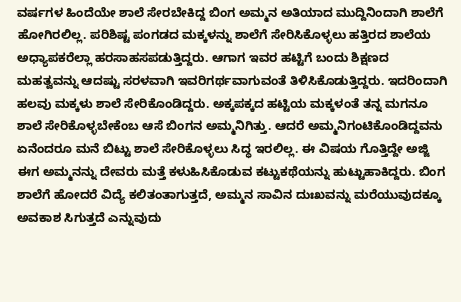ವರ್ಷಗಳ ಹಿಂದೆಯೇ ಶಾಲೆ ಸೇರಬೇಕಿದ್ದ ಬಿಂಗ ಅಮ್ಮನ ಅತಿಯಾದ ಮುದ್ದಿನಿಂದಾಗಿ ಶಾಲೆಗೆ ಹೋಗಿರಲಿಲ್ಲ. ಪರಿಶಿಷ್ಟ ಪಂಗಡದ ಮಕ್ಕಳನ್ನು ಶಾಲೆಗೆ ಸೇರಿಸಿಕೊಳ್ಳಲು ಹತ್ತಿರದ ಶಾಲೆಯ ಅಧ್ಯಾಪಕರೆಲ್ಲಾ ಹರಸಾಹಸಪಡುತ್ತಿದ್ದರು. ಆಗಾಗ ಇವರ ಹಟ್ಟಿಗೆ ಬಂದು ಶಿಕ್ಷಣದ ಮಹತ್ವವನ್ನು ಆದಷ್ಟು ಸರಳವಾಗಿ ಇವರಿಗರ್ಥವಾಗುವಂತೆ ತಿಳಿಸಿಕೊಡುತ್ತಿದ್ದರು. ಇದರಿಂದಾಗಿ ಹಲವು ಮಕ್ಕಳು ಶಾಲೆ ಸೇರಿಕೊಂಡಿದ್ದರು. ಅಕ್ಕಪಕ್ಕದ ಹಟ್ಟಿಯ ಮಕ್ಕಳಂತೆ ತನ್ನ ಮಗನೂ ಶಾಲೆ ಸೇರಿಕೊಳ್ಳಬೇಕೆಂಬ ಆಸೆ ಬಿಂಗನ ಅಮ್ಮನಿಗಿತ್ತು. ಆದರೆ ಅಮ್ಮನಿಗಂಟಿಕೊಂಡಿದ್ದವನು ಏನೆಂದರೂ ಮನೆ ಬಿಟ್ಟು ಶಾಲೆ ಸೇರಿಕೊಳ್ಳಲು ಸಿದ್ಧ ಇರಲಿಲ್ಲ. ಈ ವಿಷಯ ಗೊತ್ತಿದ್ದೇ ಅಜ್ಜಿ ಈಗ ಅಮ್ಮನನ್ನು ದೇವರು ಮತ್ತೆ ಕಳುಹಿಸಿಕೊಡುವ ಕಟ್ಟುಕಥೆಯನ್ನು ಹುಟ್ಟುಹಾಕಿದ್ದರು. ಬಿಂಗ ಶಾಲೆಗೆ ಹೋದರೆ ವಿದ್ಯೆ ಕಲಿತಂತಾಗುತ್ತದೆ, ಅಮ್ಮನ ಸಾವಿನ ದುಃಖವನ್ನು ಮರೆಯುವುದಕ್ಕೂ ಅವಕಾಶ ಸಿಗುತ್ತದೆ ಎನ್ನುವುದು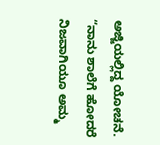ಅಜ್ಜಿಯಲ್ಲಿದ್ದ ಯೋಚನೆ.
“ನಾನು ಶಾಲೆಗೆ ಹೋದರೆ ನಿಜವಾಗಿಯೂ ಅಮ್ಮ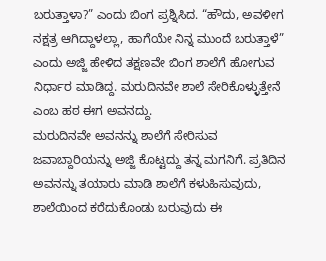ಬರುತ್ತಾಳಾ?” ಎಂದು ಬಿಂಗ ಪ್ರಶ್ನಿಸಿದ. “ಹೌದು, ಅವಳೀಗ ನಕ್ಷತ್ರ ಆಗಿದ್ದಾಳಲ್ಲಾ, ಹಾಗೆಯೇ ನಿನ್ನ ಮುಂದೆ ಬರುತ್ತಾಳೆ” ಎಂದು ಅಜ್ಜಿ ಹೇಳಿದ ತಕ್ಷಣವೇ ಬಿಂಗ ಶಾಲೆಗೆ ಹೋಗುವ ನಿರ್ಧಾರ ಮಾಡಿದ್ದ. ಮರುದಿನವೇ ಶಾಲೆ ಸೇರಿಕೊಳ್ಳುತ್ತೇನೆ ಎಂಬ ಹಠ ಈಗ ಅವನದ್ದು.
ಮರುದಿನವೇ ಅವನನ್ನು ಶಾಲೆಗೆ ಸೇರಿಸುವ ಜವಾಬ್ದಾರಿಯನ್ನು ಅಜ್ಜಿ ಕೊಟ್ಟದ್ದು ತನ್ನ ಮಗನಿಗೆ. ಪ್ರತಿದಿನ ಅವನನ್ನು ತಯಾರು ಮಾಡಿ ಶಾಲೆಗೆ ಕಳುಹಿಸುವುದು, ಶಾಲೆಯಿಂದ ಕರೆದುಕೊಂಡು ಬರುವುದು ಈ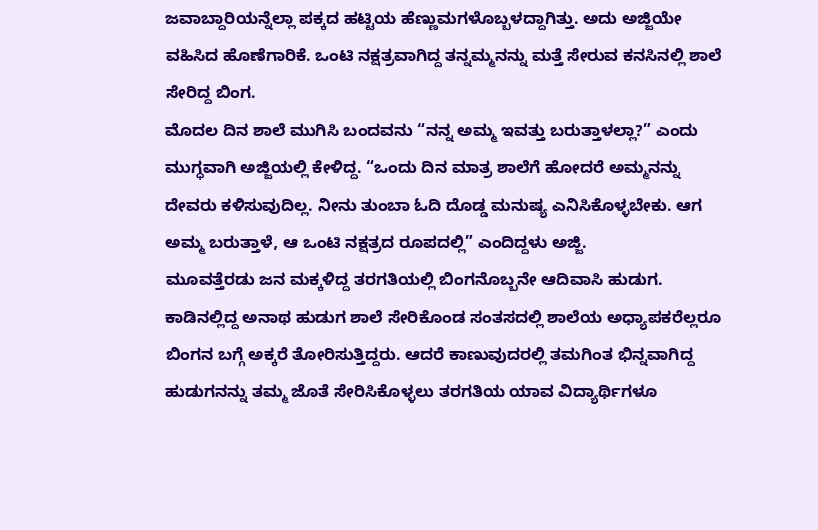ಜವಾಬ್ದಾರಿಯನ್ನೆಲ್ಲಾ ಪಕ್ಕದ ಹಟ್ಟಿಯ ಹೆಣ್ಣುಮಗಳೊಬ್ಬಳದ್ದಾಗಿತ್ತು. ಅದು ಅಜ್ಜಿಯೇ ವಹಿಸಿದ ಹೊಣೆಗಾರಿಕೆ. ಒಂಟಿ ನಕ್ಷತ್ರವಾಗಿದ್ದ ತನ್ನಮ್ಮನನ್ನು ಮತ್ತೆ ಸೇರುವ ಕನಸಿನಲ್ಲಿ ಶಾಲೆ ಸೇರಿದ್ದ ಬಿಂಗ.
ಮೊದಲ ದಿನ ಶಾಲೆ ಮುಗಿಸಿ ಬಂದವನು “ನನ್ನ ಅಮ್ಮ ಇವತ್ತು ಬರುತ್ತಾಳಲ್ಲಾ?” ಎಂದು ಮುಗ್ಧವಾಗಿ ಅಜ್ಜಿಯಲ್ಲಿ ಕೇಳಿದ್ದ. “ಒಂದು ದಿನ ಮಾತ್ರ ಶಾಲೆಗೆ ಹೋದರೆ ಅಮ್ಮನನ್ನು ದೇವರು ಕಳಿಸುವುದಿಲ್ಲ. ನೀನು ತುಂಬಾ ಓದಿ ದೊಡ್ಡ ಮನುಷ್ಯ ಎನಿಸಿಕೊಳ್ಳಬೇಕು. ಆಗ ಅಮ್ಮ ಬರುತ್ತಾಳೆ, ಆ ಒಂಟಿ ನಕ್ಷತ್ರದ ರೂಪದಲ್ಲಿ” ಎಂದಿದ್ದಳು ಅಜ್ಜಿ.
ಮೂವತ್ತೆರಡು ಜನ ಮಕ್ಕಳಿದ್ದ ತರಗತಿಯಲ್ಲಿ ಬಿಂಗನೊಬ್ಬನೇ ಆದಿವಾಸಿ ಹುಡುಗ. ಕಾಡಿನಲ್ಲಿದ್ದ ಅನಾಥ ಹುಡುಗ ಶಾಲೆ ಸೇರಿಕೊಂಡ ಸಂತಸದಲ್ಲಿ ಶಾಲೆಯ ಅಧ್ಯಾಪಕರೆಲ್ಲರೂ ಬಿಂಗನ ಬಗ್ಗೆ ಅಕ್ಕರೆ ತೋರಿಸುತ್ತಿದ್ದರು. ಆದರೆ ಕಾಣುವುದರಲ್ಲಿ ತಮಗಿಂತ ಭಿನ್ನವಾಗಿದ್ದ ಹುಡುಗನನ್ನು ತಮ್ಮ ಜೊತೆ ಸೇರಿಸಿಕೊಳ್ಳಲು ತರಗತಿಯ ಯಾವ ವಿದ್ಯಾರ್ಥಿಗಳೂ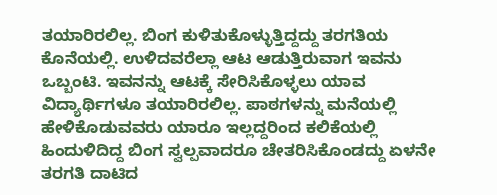ತಯಾರಿರಲಿಲ್ಲ. ಬಿಂಗ ಕುಳಿತುಕೊಳ್ಳುತ್ತಿದ್ದದ್ದು ತರಗತಿಯ ಕೊನೆಯಲ್ಲಿ. ಉಳಿದವರೆಲ್ಲಾ ಆಟ ಆಡುತ್ತಿರುವಾಗ ಇವನು ಒಬ್ಬಂಟಿ. ಇವನನ್ನು ಆಟಕ್ಕೆ ಸೇರಿಸಿಕೊಳ್ಳಲು ಯಾವ ವಿದ್ಯಾರ್ಥಿಗಳೂ ತಯಾರಿರಲಿಲ್ಲ. ಪಾಠಗಳನ್ನು ಮನೆಯಲ್ಲಿ ಹೇಳಿಕೊಡುವವರು ಯಾರೂ ಇಲ್ಲದ್ದರಿಂದ ಕಲಿಕೆಯಲ್ಲಿ ಹಿಂದುಳಿದಿದ್ದ ಬಿಂಗ ಸ್ವಲ್ಪವಾದರೂ ಚೇತರಿಸಿಕೊಂಡದ್ದು ಏಳನೇ ತರಗತಿ ದಾಟಿದ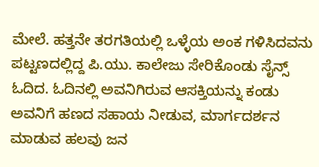ಮೇಲೆ. ಹತ್ತನೇ ತರಗತಿಯಲ್ಲಿ ಒಳ್ಳೆಯ ಅಂಕ ಗಳಿಸಿದವನು ಪಟ್ಟಣದಲ್ಲಿದ್ದ ಪಿ.ಯು. ಕಾಲೇಜು ಸೇರಿಕೊಂಡು ಸೈನ್ಸ್ ಓದಿದ. ಓದಿನಲ್ಲಿ ಅವನಿಗಿರುವ ಆಸಕ್ತಿಯನ್ನು ಕಂಡು ಅವನಿಗೆ ಹಣದ ಸಹಾಯ ನೀಡುವ, ಮಾರ್ಗದರ್ಶನ ಮಾಡುವ ಹಲವು ಜನ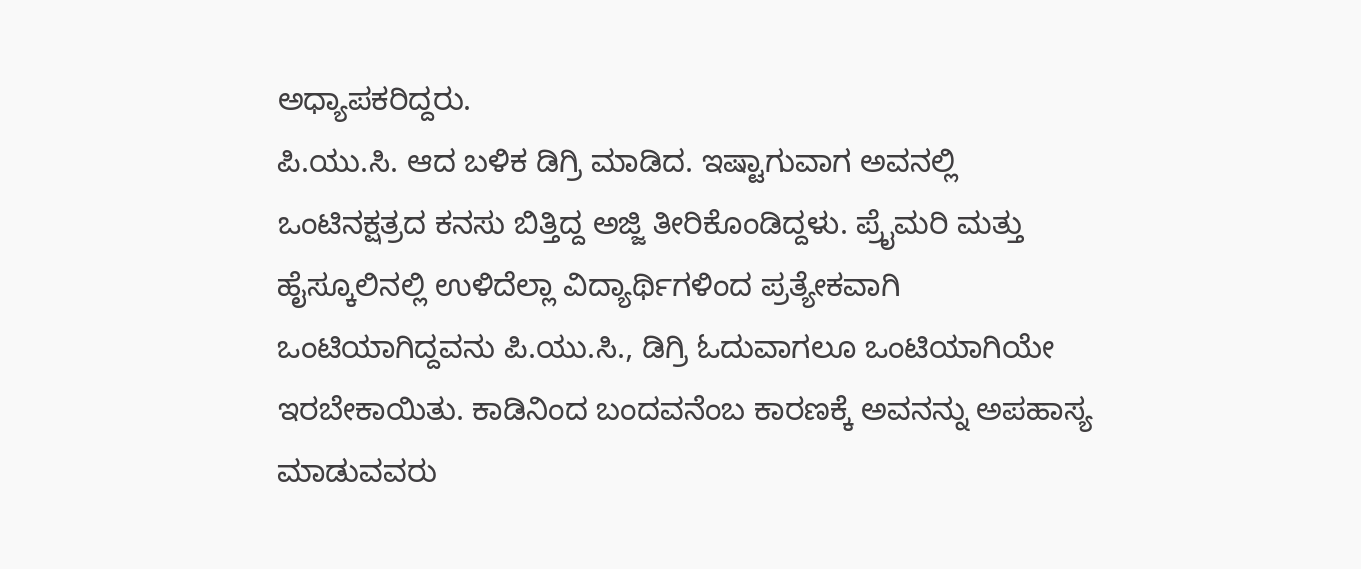ಅಧ್ಯಾಪಕರಿದ್ದರು.
ಪಿ.ಯು.ಸಿ. ಆದ ಬಳಿಕ ಡಿಗ್ರಿ ಮಾಡಿದ. ಇಷ್ಟಾಗುವಾಗ ಅವನಲ್ಲಿ ಒಂಟಿನಕ್ಷತ್ರದ ಕನಸು ಬಿತ್ತಿದ್ದ ಅಜ್ಜಿ ತೀರಿಕೊಂಡಿದ್ದಳು. ಪ್ರೈಮರಿ ಮತ್ತು ಹೈಸ್ಕೂಲಿನಲ್ಲಿ ಉಳಿದೆಲ್ಲಾ ವಿದ್ಯಾರ್ಥಿಗಳಿಂದ ಪ್ರತ್ಯೇಕವಾಗಿ ಒಂಟಿಯಾಗಿದ್ದವನು ಪಿ.ಯು.ಸಿ., ಡಿಗ್ರಿ ಓದುವಾಗಲೂ ಒಂಟಿಯಾಗಿಯೇ ಇರಬೇಕಾಯಿತು. ಕಾಡಿನಿಂದ ಬಂದವನೆಂಬ ಕಾರಣಕ್ಕೆ ಅವನನ್ನು ಅಪಹಾಸ್ಯ ಮಾಡುವವರು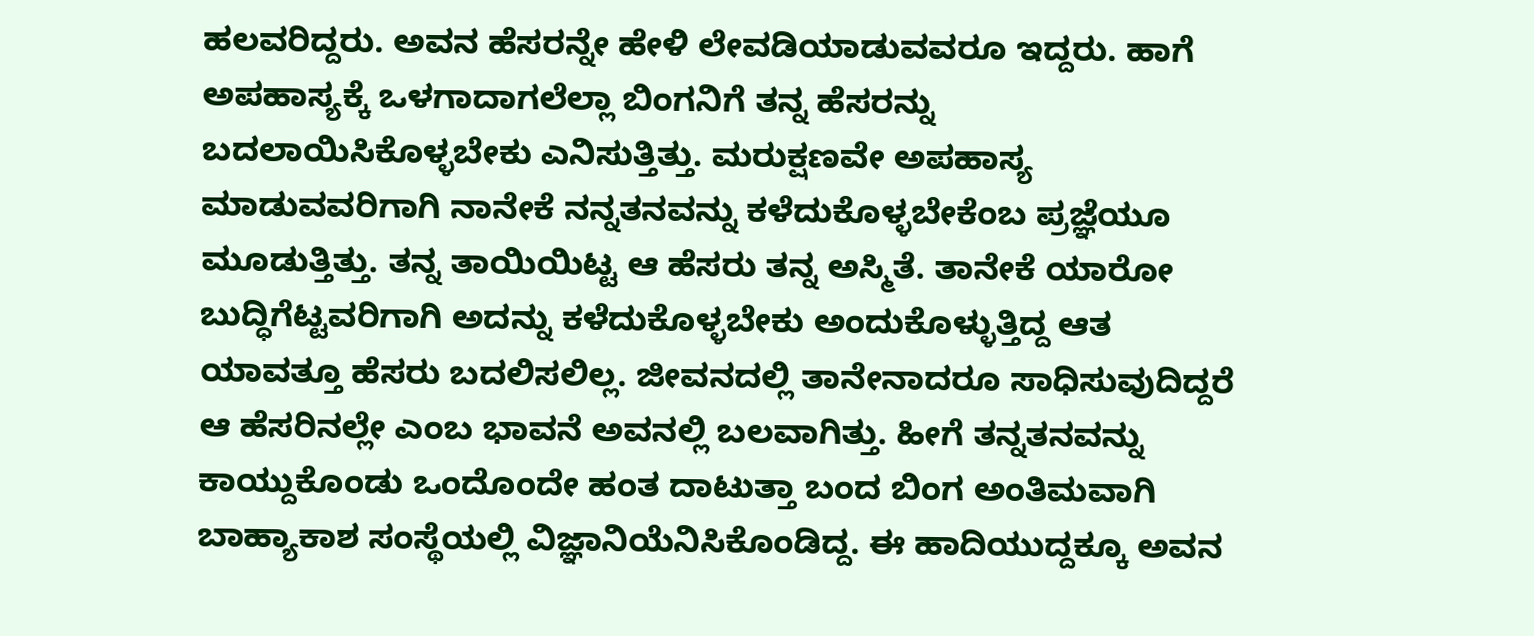ಹಲವರಿದ್ದರು. ಅವನ ಹೆಸರನ್ನೇ ಹೇಳಿ ಲೇವಡಿಯಾಡುವವರೂ ಇದ್ದರು. ಹಾಗೆ ಅಪಹಾಸ್ಯಕ್ಕೆ ಒಳಗಾದಾಗಲೆಲ್ಲಾ ಬಿಂಗನಿಗೆ ತನ್ನ ಹೆಸರನ್ನು ಬದಲಾಯಿಸಿಕೊಳ್ಳಬೇಕು ಎನಿಸುತ್ತಿತ್ತು. ಮರುಕ್ಷಣವೇ ಅಪಹಾಸ್ಯ ಮಾಡುವವರಿಗಾಗಿ ನಾನೇಕೆ ನನ್ನತನವನ್ನು ಕಳೆದುಕೊಳ್ಳಬೇಕೆಂಬ ಪ್ರಜ್ಞೆಯೂ ಮೂಡುತ್ತಿತ್ತು. ತನ್ನ ತಾಯಿಯಿಟ್ಟ ಆ ಹೆಸರು ತನ್ನ ಅಸ್ಮಿತೆ. ತಾನೇಕೆ ಯಾರೋ ಬುದ್ಧಿಗೆಟ್ಟವರಿಗಾಗಿ ಅದನ್ನು ಕಳೆದುಕೊಳ್ಳಬೇಕು ಅಂದುಕೊಳ್ಳುತ್ತಿದ್ದ ಆತ ಯಾವತ್ತೂ ಹೆಸರು ಬದಲಿಸಲಿಲ್ಲ. ಜೀವನದಲ್ಲಿ ತಾನೇನಾದರೂ ಸಾಧಿಸುವುದಿದ್ದರೆ ಆ ಹೆಸರಿನಲ್ಲೇ ಎಂಬ ಭಾವನೆ ಅವನಲ್ಲಿ ಬಲವಾಗಿತ್ತು. ಹೀಗೆ ತನ್ನತನವನ್ನು ಕಾಯ್ದುಕೊಂಡು ಒಂದೊಂದೇ ಹಂತ ದಾಟುತ್ತಾ ಬಂದ ಬಿಂಗ ಅಂತಿಮವಾಗಿ ಬಾಹ್ಯಾಕಾಶ ಸಂಸ್ಥೆಯಲ್ಲಿ ವಿಜ್ಞಾನಿಯೆನಿಸಿಕೊಂಡಿದ್ದ. ಈ ಹಾದಿಯುದ್ದಕ್ಕೂ ಅವನ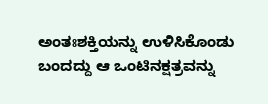ಅಂತಃಶಕ್ತಿಯನ್ನು ಉಳಿಸಿಕೊಂಡು ಬಂದದ್ದು ಆ ಒಂಟಿನಕ್ಷತ್ರವನ್ನು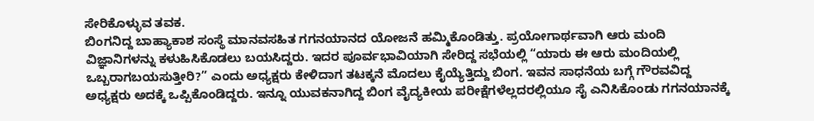ಸೇರಿಕೊಳ್ಳುವ ತವಕ.
ಬಿಂಗನಿದ್ದ ಬಾಹ್ಯಾಕಾಶ ಸಂಸ್ಥೆ ಮಾನವಸಹಿತ ಗಗನಯಾನದ ಯೋಜನೆ ಹಮ್ಮಿಕೊಂಡಿತ್ತು. ಪ್ರಯೋಗಾರ್ಥವಾಗಿ ಆರು ಮಂದಿ ವಿಜ್ಞಾನಿಗಳನ್ನು ಕಳುಹಿಸಿಕೊಡಲು ಬಯಸಿದ್ದರು. ಇದರ ಪೂರ್ವಭಾವಿಯಾಗಿ ಸೇರಿದ್ದ ಸಭೆಯಲ್ಲಿ “ಯಾರು ಈ ಆರು ಮಂದಿಯಲ್ಲಿ ಒಬ್ಬರಾಗಬಯಸುತ್ತೀರಿ?” ಎಂದು ಅಧ್ಯಕ್ಷರು ಕೇಳಿದಾಗ ತಟಕ್ಕನೆ ಮೊದಲು ಕೈಯ್ಯೆತ್ತಿದ್ದು ಬಿಂಗ. ಇವನ ಸಾಧನೆಯ ಬಗ್ಗೆ ಗೌರವವಿದ್ದ ಅಧ್ಯಕ್ಷರು ಅದಕ್ಕೆ ಒಪ್ಪಿಕೊಂಡಿದ್ದರು. ಇನ್ನೂ ಯುವಕನಾಗಿದ್ದ ಬಿಂಗ ವೈದ್ಯಕೀಯ ಪರೀಕ್ಷೆಗಳೆಲ್ಲದರಲ್ಲಿಯೂ ಸೈ ಎನಿಸಿಕೊಂಡು ಗಗನಯಾನಕ್ಕೆ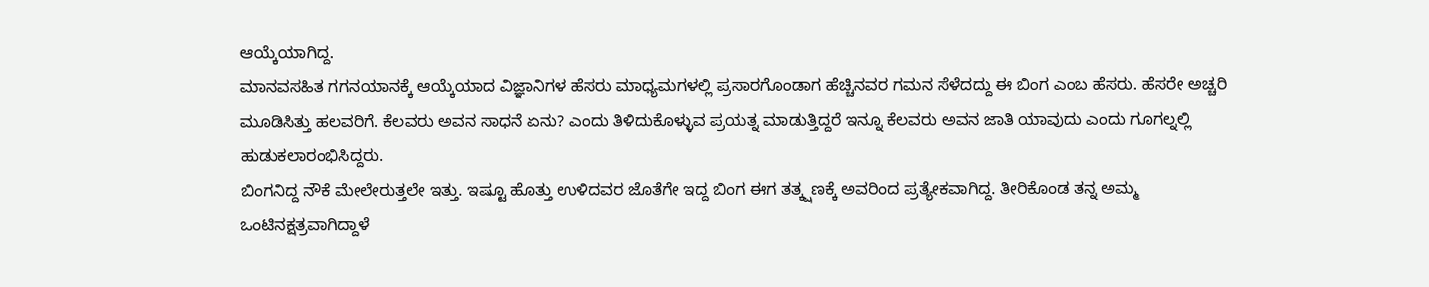ಆಯ್ಕೆಯಾಗಿದ್ದ.
ಮಾನವಸಹಿತ ಗಗನಯಾನಕ್ಕೆ ಆಯ್ಕೆಯಾದ ವಿಜ್ಞಾನಿಗಳ ಹೆಸರು ಮಾಧ್ಯಮಗಳಲ್ಲಿ ಪ್ರಸಾರಗೊಂಡಾಗ ಹೆಚ್ಚಿನವರ ಗಮನ ಸೆಳೆದದ್ದು ಈ ಬಿಂಗ ಎಂಬ ಹೆಸರು. ಹೆಸರೇ ಅಚ್ಚರಿ ಮೂಡಿಸಿತ್ತು ಹಲವರಿಗೆ. ಕೆಲವರು ಅವನ ಸಾಧನೆ ಏನು? ಎಂದು ತಿಳಿದುಕೊಳ್ಳುವ ಪ್ರಯತ್ನ ಮಾಡುತ್ತಿದ್ದರೆ ಇನ್ನೂ ಕೆಲವರು ಅವನ ಜಾತಿ ಯಾವುದು ಎಂದು ಗೂಗಲ್ನಲ್ಲಿ ಹುಡುಕಲಾರಂಭಿಸಿದ್ದರು.
ಬಿಂಗನಿದ್ದ ನೌಕೆ ಮೇಲೇರುತ್ತಲೇ ಇತ್ತು. ಇಷ್ಟೂ ಹೊತ್ತು ಉಳಿದವರ ಜೊತೆಗೇ ಇದ್ದ ಬಿಂಗ ಈಗ ತತ್ಕ್ಷಣಕ್ಕೆ ಅವರಿಂದ ಪ್ರತ್ಯೇಕವಾಗಿದ್ದ. ತೀರಿಕೊಂಡ ತನ್ನ ಅಮ್ಮ ಒಂಟಿನಕ್ಷತ್ರವಾಗಿದ್ದಾಳೆ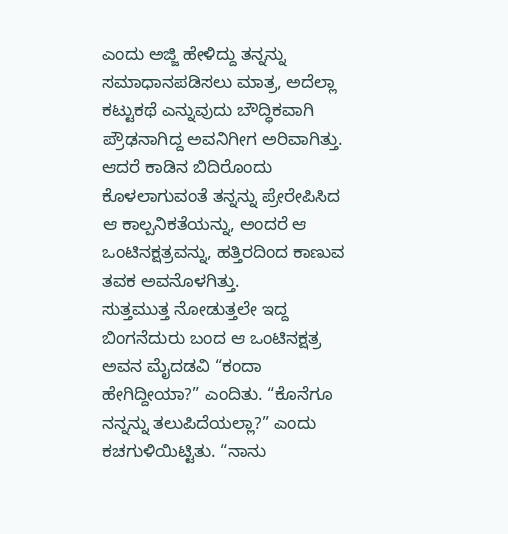ಎಂದು ಅಜ್ಜಿ ಹೇಳಿದ್ದು ತನ್ನನ್ನು ಸಮಾಧಾನಪಡಿಸಲು ಮಾತ್ರ, ಅದೆಲ್ಲಾ ಕಟ್ಟುಕಥೆ ಎನ್ನುವುದು ಬೌದ್ಧಿಕವಾಗಿ ಪ್ರೌಢನಾಗಿದ್ದ ಅವನಿಗೀಗ ಅರಿವಾಗಿತ್ತು. ಆದರೆ ಕಾಡಿನ ಬಿದಿರೊಂದು ಕೊಳಲಾಗುವಂತೆ ತನ್ನನ್ನು ಪ್ರೇರೇಪಿಸಿದ ಆ ಕಾಲ್ಪನಿಕತೆಯನ್ನು, ಅಂದರೆ ಆ ಒಂಟಿನಕ್ಷತ್ರವನ್ನು, ಹತ್ತಿರದಿಂದ ಕಾಣುವ ತವಕ ಅವನೊಳಗಿತ್ತು.
ಸುತ್ತಮುತ್ತ ನೋಡುತ್ತಲೇ ಇದ್ದ ಬಿಂಗನೆದುರು ಬಂದ ಆ ಒಂಟಿನಕ್ಷತ್ರ ಅವನ ಮೈದಡವಿ “ಕಂದಾ ಹೇಗಿದ್ದೀಯಾ?” ಎಂದಿತು. “ಕೊನೆಗೂ ನನ್ನನ್ನು ತಲುಪಿದೆಯಲ್ಲಾ?” ಎಂದು ಕಚಗುಳಿಯಿಟ್ಟಿತು. “ನಾನು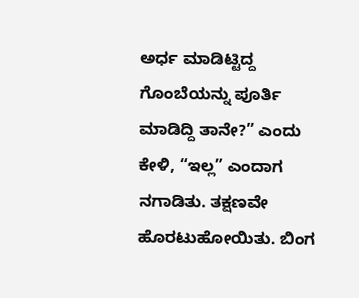ಅರ್ಧ ಮಾಡಿಟ್ಟಿದ್ದ ಗೊಂಬೆಯನ್ನು ಪೂರ್ತಿ ಮಾಡಿದ್ದಿ ತಾನೇ?” ಎಂದು ಕೇಳಿ, “ಇಲ್ಲ” ಎಂದಾಗ ನಗಾಡಿತು. ತಕ್ಷಣವೇ ಹೊರಟುಹೋಯಿತು. ಬಿಂಗ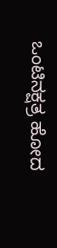ಒಂಟಿನಕ್ಷತ್ರ ಹೋದ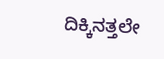ದಿಕ್ಕಿನತ್ತಲೇ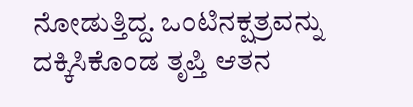ನೋಡುತ್ತಿದ್ದ. ಒಂಟಿನಕ್ಷತ್ರವನ್ನು ದಕ್ಕಿಸಿಕೊಂಡ ತೃಪ್ತಿ ಆತನ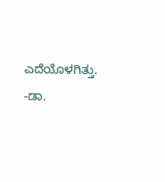ಎದೆಯೊಳಗಿತ್ತು.
-ಡಾ.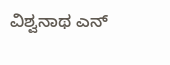ವಿಶ್ವನಾಥ ಎನ್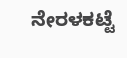ನೇರಳಕಟ್ಟೆ